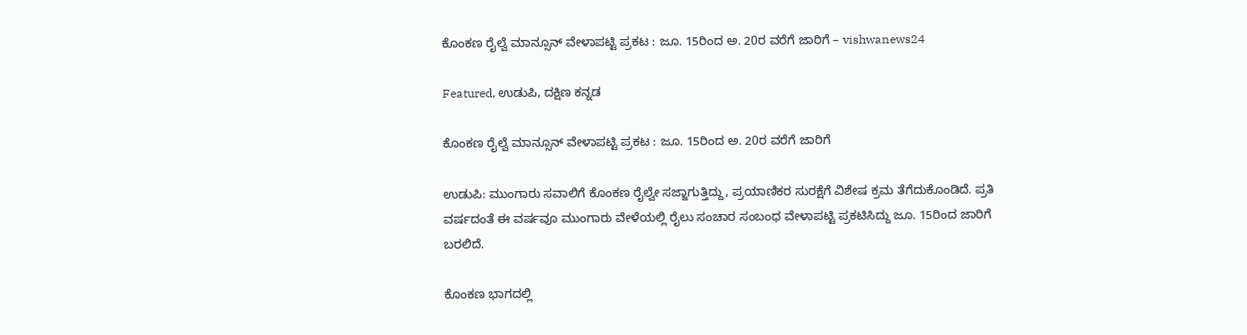ಕೊಂಕಣ ರೈಲ್ವೆ ಮಾನ್ಸೂನ್‌ ವೇಳಾಪಟ್ಟಿ ಪ್ರಕಟ : ಜೂ. 15ರಿಂದ ಅ. 20ರ ವರೆಗೆ ಜಾರಿಗೆ – vishwanews24

Featured, ಉಡುಪಿ, ದಕ್ಷಿಣ ಕನ್ನಡ

ಕೊಂಕಣ ರೈಲ್ವೆ ಮಾನ್ಸೂನ್‌ ವೇಳಾಪಟ್ಟಿ ಪ್ರಕಟ : ಜೂ. 15ರಿಂದ ಅ. 20ರ ವರೆಗೆ ಜಾರಿಗೆ

ಉಡುಪಿ: ಮುಂಗಾರು ಸವಾಲಿಗೆ ಕೊಂಕಣ ರೈಲ್ವೇ ಸಜ್ಜಾಗುತ್ತಿದ್ದು, ಪ್ರಯಾಣಿಕರ ಸುರಕ್ಷೆಗೆ ವಿಶೇಷ ಕ್ರಮ ತೆಗೆದುಕೊಂಡಿದೆ. ಪ್ರತಿ ವರ್ಷದಂತೆ ಈ ವರ್ಷವೂ ಮುಂಗಾರು ವೇಳೆಯಲ್ಲಿ ರೈಲು ಸಂಚಾರ ಸಂಬಂಧ ವೇಳಾಪಟ್ಟಿ ಪ್ರಕಟಿಸಿದ್ದು ಜೂ. 15ರಿಂದ ಜಾರಿಗೆ ಬರಲಿದೆ.

ಕೊಂಕಣ ಭಾಗದಲ್ಲಿ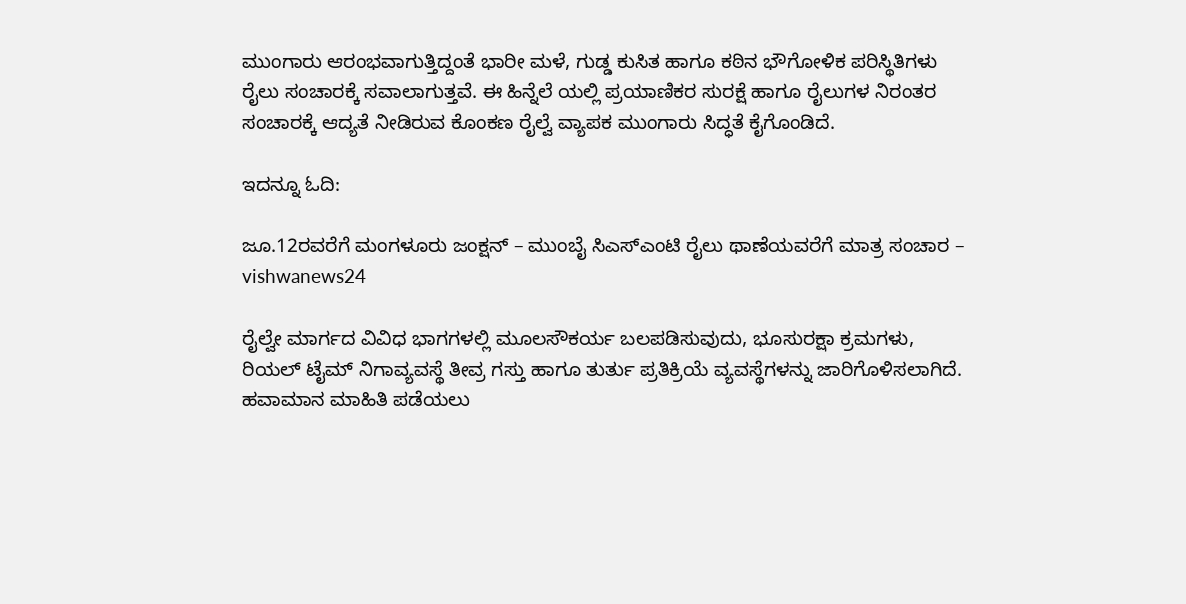ಮುಂಗಾರು ಆರಂಭವಾಗುತ್ತಿದ್ದಂತೆ ಭಾರೀ ಮಳೆ, ಗುಡ್ಡ ಕುಸಿತ ಹಾಗೂ ಕಠಿನ ಭೌಗೋಳಿಕ ಪರಿಸ್ಥಿತಿಗಳು ರೈಲು ಸಂಚಾರಕ್ಕೆ ಸವಾಲಾಗುತ್ತವೆ. ಈ ಹಿನ್ನೆಲೆ ಯಲ್ಲಿ ಪ್ರಯಾಣಿಕರ ಸುರಕ್ಷೆ ಹಾಗೂ ರೈಲುಗಳ ನಿರಂತರ ಸಂಚಾರಕ್ಕೆ ಆದ್ಯತೆ ನೀಡಿರುವ ಕೊಂಕಣ ರೈಲ್ವೆ ವ್ಯಾಪಕ ಮುಂಗಾರು ಸಿದ್ಧತೆ ಕೈಗೊಂಡಿದೆ.

ಇದನ್ನೂ ಓದಿ:

ಜೂ.12ರವರೆಗೆ ಮಂಗಳೂರು ಜಂಕ್ಷನ್ – ಮುಂಬೈ ಸಿಎಸ್‌ಎಂಟಿ ರೈಲು ಥಾಣೆಯವರೆಗೆ ಮಾತ್ರ ಸಂಚಾರ – vishwanews24

ರೈಲ್ವೇ ಮಾರ್ಗದ ವಿವಿಧ ಭಾಗಗಳಲ್ಲಿ ಮೂಲಸೌಕರ್ಯ ಬಲಪಡಿಸುವುದು, ಭೂಸುರಕ್ಷಾ ಕ್ರಮಗಳು, ರಿಯಲ್ ಟೈಮ್ ನಿಗಾವ್ಯವಸ್ಥೆ ತೀವ್ರ ಗಸ್ತು ಹಾಗೂ ತುರ್ತು ಪ್ರತಿಕ್ರಿಯೆ ವ್ಯವಸ್ಥೆಗಳನ್ನು ಜಾರಿಗೊಳಿಸಲಾಗಿದೆ. ಹವಾಮಾನ ಮಾಹಿತಿ ಪಡೆಯಲು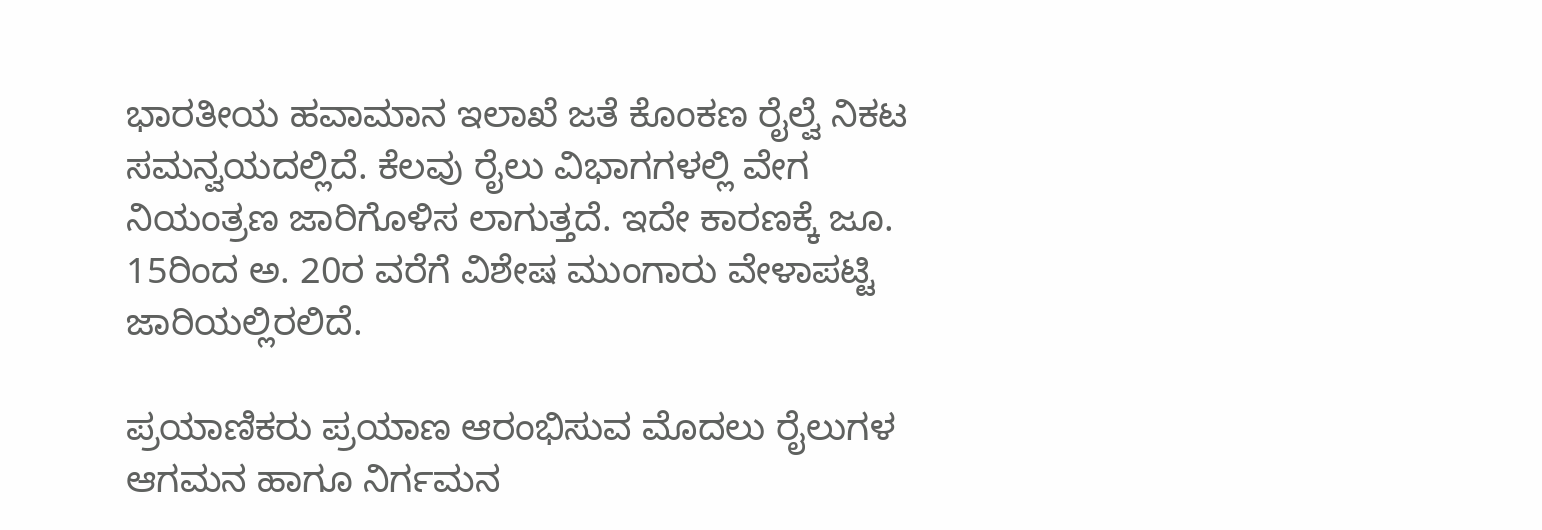ಭಾರತೀಯ ಹವಾಮಾನ ಇಲಾಖೆ ಜತೆ ಕೊಂಕಣ ರೈಲ್ವೆ ನಿಕಟ ಸಮನ್ವಯದಲ್ಲಿದೆ. ಕೆಲವು ರೈಲು ವಿಭಾಗಗಳಲ್ಲಿ ವೇಗ ನಿಯಂತ್ರಣ ಜಾರಿಗೊಳಿಸ ಲಾಗುತ್ತದೆ. ಇದೇ ಕಾರಣಕ್ಕೆ ಜೂ. 15ರಿಂದ ಅ. 20ರ ವರೆಗೆ ವಿಶೇಷ ಮುಂಗಾರು ವೇಳಾಪಟ್ಟಿ ಜಾರಿಯಲ್ಲಿರಲಿದೆ.

ಪ್ರಯಾಣಿಕರು ಪ್ರಯಾಣ ಆರಂಭಿಸುವ ಮೊದಲು ರೈಲುಗಳ ಆಗಮನ ಹಾಗೂ ನಿರ್ಗಮನ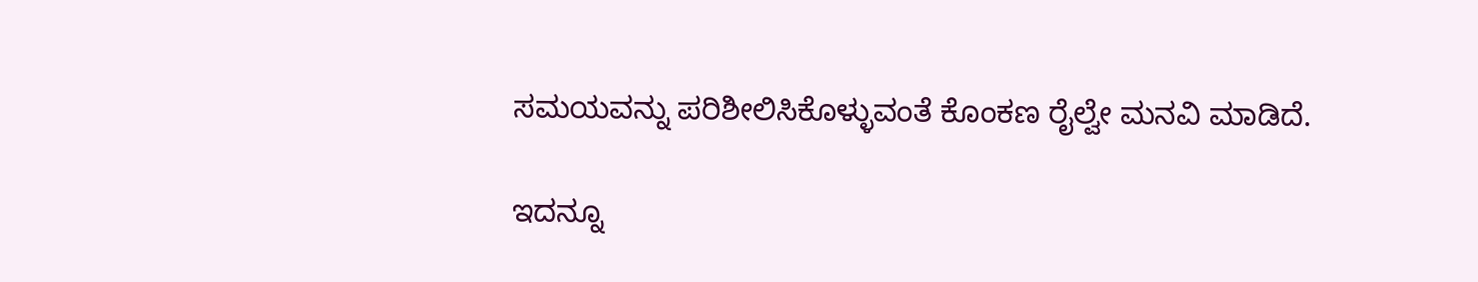ಸಮಯವನ್ನು ಪರಿಶೀಲಿಸಿಕೊಳ್ಳುವಂತೆ ಕೊಂಕಣ ರೈಲ್ವೇ ಮನವಿ ಮಾಡಿದೆ.

ಇದನ್ನೂ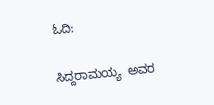ಓದಿ:

ಸಿದ್ದರಾಮಯ್ಯ  ಅವರ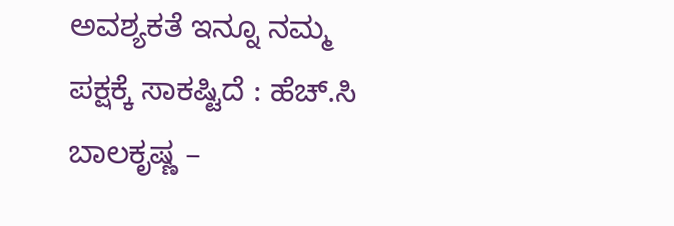ಅವಶ್ಯಕತೆ ಇನ್ನೂ ನಮ್ಮ ಪಕ್ಷಕ್ಕೆ ಸಾಕಷ್ಟಿದೆ : ಹೆಚ್‌.ಸಿ ಬಾಲಕೃಷ್ಣ –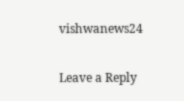vishwanews24

Leave a Reply